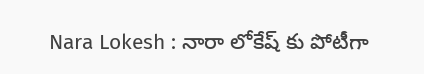Nara Lokesh : నారా లోకేష్ కు పోటీగా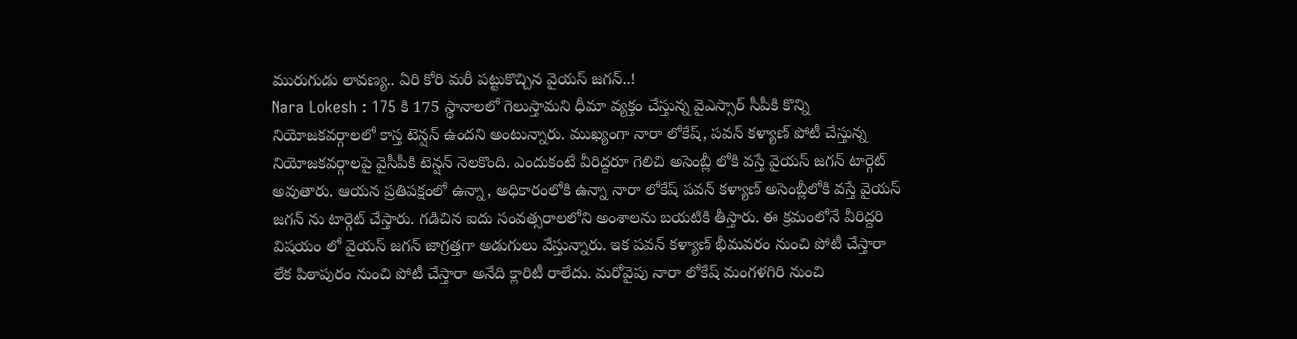మురుగుడు లావణ్య.. ఏరి కోరి మరీ పట్టుకొచ్చిన వైయస్ జగన్..!
Nara Lokesh : 175 కి 175 స్థానాలలో గెలుస్తామని ధీమా వ్యక్తం చేస్తున్న వైఎస్సార్ సీపీకి కొన్ని నియోజకవర్గాలలో కాస్త టెన్షన్ ఉందని అంటున్నారు. ముఖ్యంగా నారా లోకేష్, పవన్ కళ్యాణ్ పోటీ చేస్తున్న నియోజకవర్గాలపై వైసీపీకి టెన్షన్ నెలకొంది. ఎందుకంటే వీరిద్దరూ గెలిచి అసెంబ్లీ లోకి వస్తే వైయస్ జగన్ టార్గెట్ అవుతారు. ఆయన ప్రతిపక్షంలో ఉన్నా, అధికారంలోకి ఉన్నా నారా లోకేష్ పవన్ కళ్యాణ్ అసెంబ్లీలోకి వస్తే వైయస్ జగన్ ను టార్గెట్ చేస్తారు. గడిచిన ఐదు సంవత్సరాలలోని అంశాలను బయటికి తీస్తారు. ఈ క్రమంలోనే వీరిద్దరి విషయం లో వైయస్ జగన్ జాగ్రత్తగా అడుగులు వేస్తున్నారు. ఇక పవన్ కళ్యాణ్ భీమవరం నుంచి పోటీ చేస్తారా లేక పిఠాపురం నుంచి పోటీ చేస్తారా అనేది క్లారిటీ రాలేదు. మరోవైపు నారా లోకేష్ మంగళగిరి నుంచి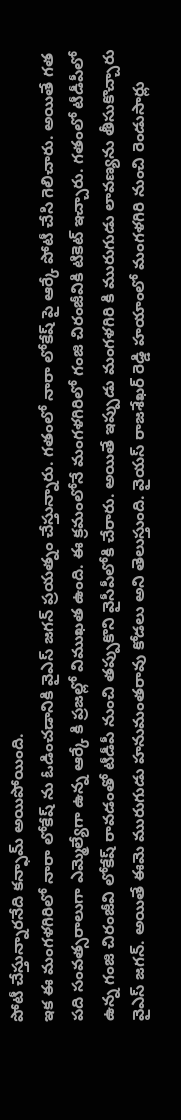పోటీ చేస్తున్నారనేది కన్ఫామ్ అయిపోయింది.
ఇక ఈ మంగళగిరిలో నారా లోకేష్ ను ఓడించడానికి వైఎస్ జగన్ ప్రయత్నం చేస్తున్నారు. గతంలో నారా లోకేష్ పై ఆర్కే పోటీ చేసి గెలిచారు. అయితే గత పది సంవత్సరాలుగా ఎమ్మెల్యేగా ఉన్న ఆర్కే కి ప్రజల్లో విముఖత ఉంది. ఈ క్రమంలోనే మంగళగిరిలో గంజి చిరంజీవికి టికెట్ ఇచ్చారు. గతంలో టీడీపీలో ఉన్న గంజి చిరంజీవి లోకేష్ రావడంతో టీడీపీ నుంచి తప్పుకొని వైసీపీలోకి చేరారు. అయితే ఇప్పుడు మంగళగిరి కి మురుగుడు లావణ్యను తీసుకొచ్చారు వైఎస్ జగన్. అయితే ఈమె మురుగుడు హనుమంతరావు కోడలు అని తెలుస్తుంది. వైయస్ రాజశేఖర్ రెడ్డి హయాంలో మంగళగిరి నుంచి రెండుసార్లు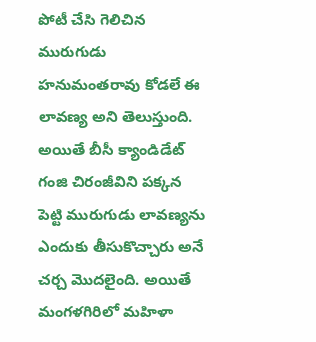పోటీ చేసి గెలిచిన మురుగుడు హనుమంతరావు కోడలే ఈ లావణ్య అని తెలుస్తుంది. అయితే బీసీ క్యాండిడేట్ గంజి చిరంజీవిని పక్కన పెట్టి మురుగుడు లావణ్యను ఎందుకు తీసుకొచ్చారు అనే చర్చ మొదలైంది. అయితే మంగళగిరిలో మహిళా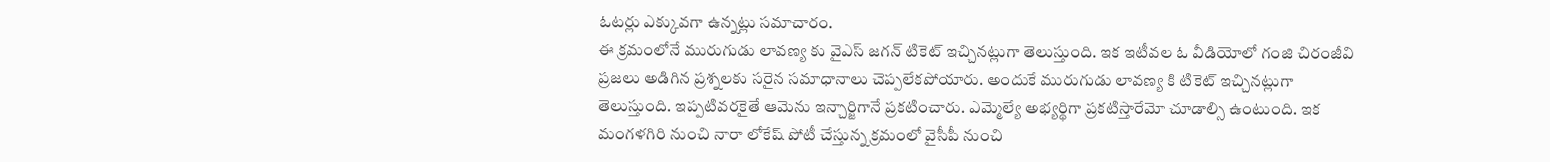ఓటర్లు ఎక్కువగా ఉన్నట్లు సమాచారం.
ఈ క్రమంలోనే మురుగుడు లావణ్య కు వైఎస్ జగన్ టికెట్ ఇచ్చినట్లుగా తెలుస్తుంది. ఇక ఇటీవల ఓ వీడియోలో గంజి చిరంజీవి ప్రజలు అడిగిన ప్రశ్నలకు సరైన సమాధానాలు చెప్పలేకపోయారు. అందుకే మురుగుడు లావణ్య కి టికెట్ ఇచ్చినట్లుగా తెలుస్తుంది. ఇప్పటివరకైతే ఆమెను ఇన్చార్జిగానే ప్రకటించారు. ఎమ్మెల్యే అభ్యర్థిగా ప్రకటిస్తారేమో చూడాల్సి ఉంటుంది. ఇక మంగళగిరి నుంచి నారా లోకేష్ పోటీ చేస్తున్న క్రమంలో వైసీపీ నుంచి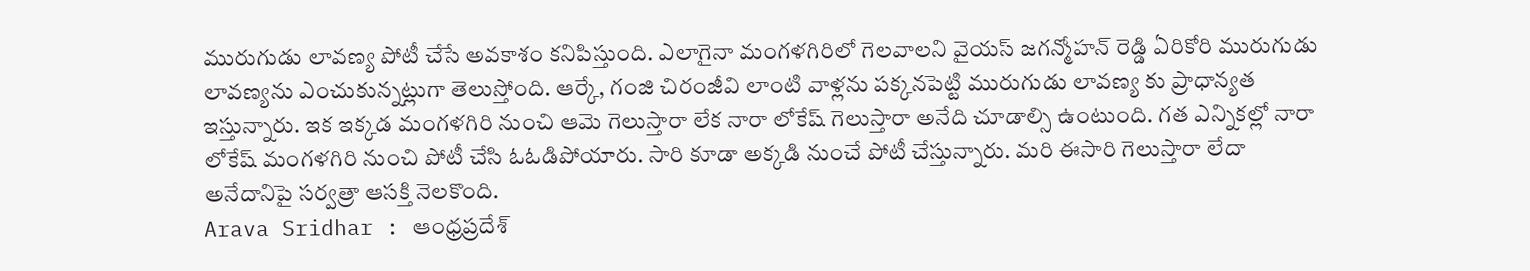మురుగుడు లావణ్య పోటీ చేసే అవకాశం కనిపిస్తుంది. ఎలాగైనా మంగళగిరిలో గెలవాలని వైయస్ జగన్మోహన్ రెడ్డి ఏరికోరి మురుగుడు లావణ్యను ఎంచుకున్నట్లుగా తెలుస్తోంది. ఆర్కే, గంజి చిరంజీవి లాంటి వాళ్లను పక్కనపెట్టి మురుగుడు లావణ్య కు ప్రాధాన్యత ఇస్తున్నారు. ఇక ఇక్కడ మంగళగిరి నుంచి ఆమె గెలుస్తారా లేక నారా లోకేష్ గెలుస్తారా అనేది చూడాల్సి ఉంటుంది. గత ఎన్నికల్లో నారా లోకేష్ మంగళగిరి నుంచి పోటీ చేసి ఓఓడిపోయారు. సారి కూడా అక్కడి నుంచే పోటీ చేస్తున్నారు. మరి ఈసారి గెలుస్తారా లేదా అనేదానిపై సర్వత్రా ఆసక్తి నెలకొంది.
Arava Sridhar : ఆంధ్రప్రదేశ్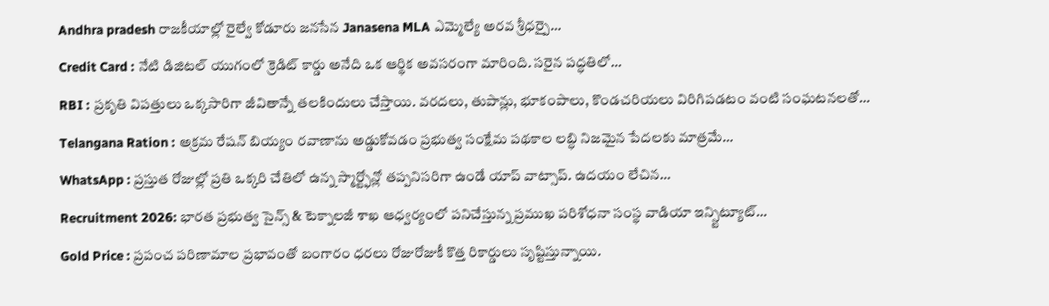Andhra pradesh రాజకీయాల్లో రైల్వే కోడూరు జనసేన Janasena MLA ఎమ్మెల్యే అరవ శ్రీధర్పై…
Credit Card : నేటి డిజిటల్ యుగంలో క్రెడిట్ కార్డు అనేది ఒక ఆర్థిక అవసరంగా మారింది. సరైన పద్ధతిలో…
RBI : ప్రకృతి విపత్తులు ఒక్కసారిగా జీవితాన్నే తలకిందులు చేస్తాయి. వరదలు, తుపాన్లు, భూకంపాలు, కొండచరియలు విరిగిపడటం వంటి సంఘటనలతో…
Telangana Ration : అక్రమ రేషన్ బియ్యం రవాణాను అడ్డుకోవడం ప్రభుత్వ సంక్షేమ పథకాల లబ్ధి నిజమైన పేదలకు మాత్రమే…
WhatsApp : ప్రస్తుత రోజుల్లో ప్రతి ఒక్కరి చేతిలో ఉన్న స్మార్ట్ఫోన్లో తప్పనిసరిగా ఉండే యాప్ వాట్సాప్. ఉదయం లేచిన…
Recruitment 2026: భారత ప్రభుత్వ సైన్స్ & టెక్నాలజీ శాఖ ఆధ్వర్యంలో పనిచేస్తున్న ప్రముఖ పరిశోధనా సంస్థ వాడియా ఇన్స్టిట్యూట్…
Gold Price : ప్రపంచ పరిణామాల ప్రభావంతో బంగారం ధరలు రోజురోజుకీ కొత్త రికార్డులు సృష్టిస్తున్నాయి.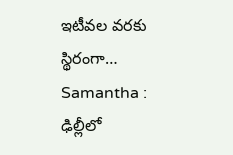ఇటీవల వరకు స్థిరంగా…
Samantha : ఢిల్లీలో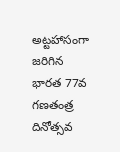అట్టహాసంగా జరిగిన భారత 77వ గణతంత్ర దినోత్సవ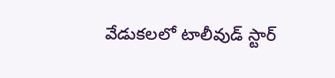వేడుకలలో టాలీవుడ్ స్టార్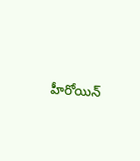హీరోయిన్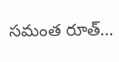సమంత రూత్…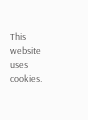This website uses cookies.